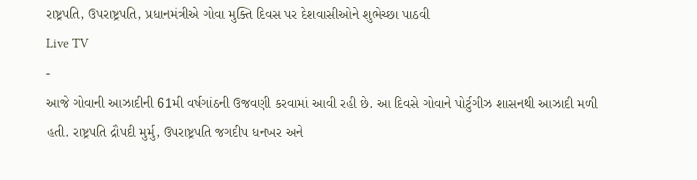રાષ્ટ્રપતિ, ઉપરાષ્ટ્રપતિ, પ્રધાનમંત્રીએ ગોવા મુક્તિ દિવસ પર દેશવાસીઓને શુભેચ્છા પાઠવી
Live TV
-
આજે ગોવાની આઝાદીની 61મી વર્ષગાંઠની ઉજવણી કરવામાં આવી રહી છે. આ દિવસે ગોવાને પોર્ટુગીઝ શાસનથી આઝાદી મળી હતી. રાષ્ટ્રપતિ દ્રૌપદી મુર્મુ, ઉપરાષ્ટ્રપતિ જગદીપ ધનખર અને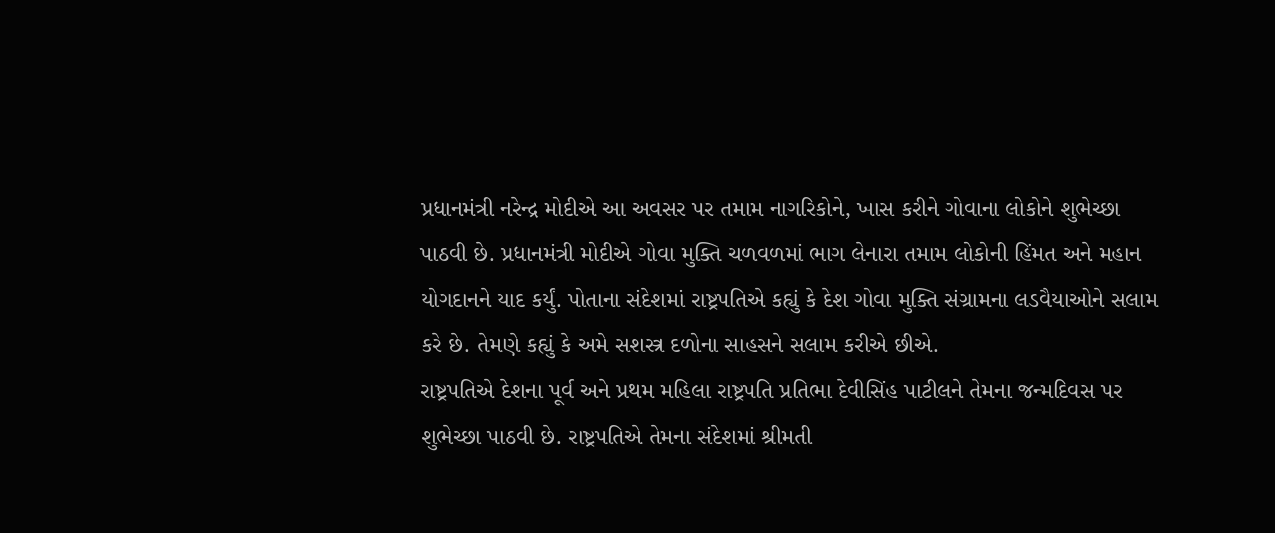પ્રધાનમંત્રી નરેન્દ્ર મોદીએ આ અવસર પર તમામ નાગરિકોને, ખાસ કરીને ગોવાના લોકોને શુભેચ્છા પાઠવી છે. પ્રધાનમંત્રી મોદીએ ગોવા મુક્તિ ચળવળમાં ભાગ લેનારા તમામ લોકોની હિંમત અને મહાન યોગદાનને યાદ કર્યું. પોતાના સંદેશમાં રાષ્ટ્રપતિએ કહ્યું કે દેશ ગોવા મુક્તિ સંગ્રામના લડવૈયાઓને સલામ કરે છે. તેમણે કહ્યું કે અમે સશસ્ત્ર દળોના સાહસને સલામ કરીએ છીએ.
રાષ્ટ્રપતિએ દેશના પૂર્વ અને પ્રથમ મહિલા રાષ્ટ્રપતિ પ્રતિભા દેવીસિંહ પાટીલને તેમના જન્મદિવસ પર શુભેચ્છા પાઠવી છે. રાષ્ટ્રપતિએ તેમના સંદેશમાં શ્રીમતી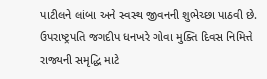પાટીલને લાંબા અને સ્વસ્થ જીવનની શુભેચ્છા પાઠવી છે. ઉપરાષ્ટ્રપતિ જગદીપ ધનખરે ગોવા મુક્તિ દિવસ નિમિત્તે રાજ્યની સમૃદ્ધિ માટે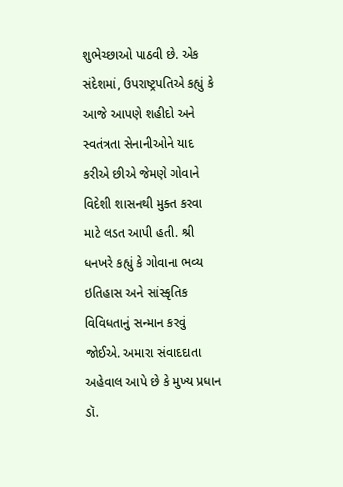શુભેચ્છાઓ પાઠવી છે. એક સંદેશમાં, ઉપરાષ્ટ્રપતિએ કહ્યું કે આજે આપણે શહીદો અને સ્વતંત્રતા સેનાનીઓને યાદ કરીએ છીએ જેમણે ગોવાને વિદેશી શાસનથી મુક્ત કરવા માટે લડત આપી હતી. શ્રી ધનખરે કહ્યું કે ગોવાના ભવ્ય ઇતિહાસ અને સાંસ્કૃતિક વિવિધતાનું સન્માન કરવું જોઈએ. અમારા સંવાદદાતા અહેવાલ આપે છે કે મુખ્ય પ્રધાન ડૉ.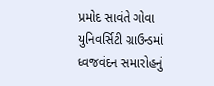પ્રમોદ સાવંતે ગોવા યુનિવર્સિટી ગ્રાઉન્ડમાં ધ્વજવંદન સમારોહનું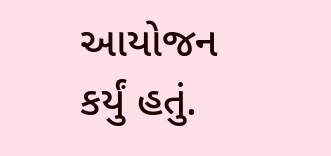આયોજન કર્યું હતું.